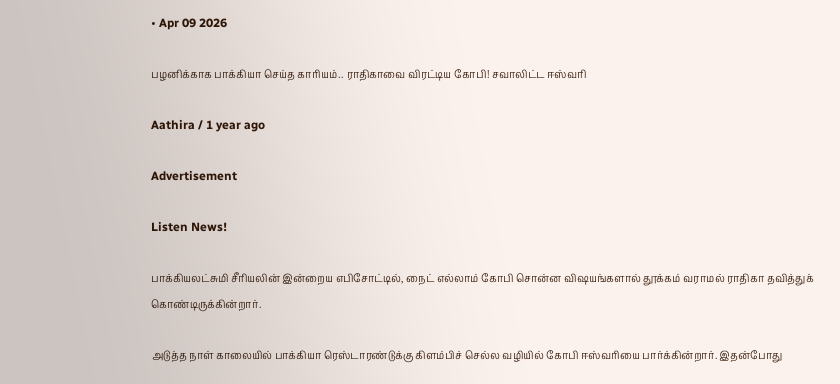• Apr 09 2026

பழனிக்காக பாக்கியா செய்த காரியம்.. ராதிகாவை விரட்டிய கோபி! சவாலிட்ட ஈஸ்வரி

Aathira / 1 year ago

Advertisement

Listen News!

பாக்கியலட்சுமி சீரியலின் இன்றைய எபிசோட்டில், நைட் எல்லாம் கோபி சொன்ன விஷயங்களால் தூக்கம் வராமல் ராதிகா தவித்துக் கொண்டிருக்கின்றார்.

அடுத்த நாள் காலையில் பாக்கியா ரெஸ்டாரண்டுக்கு கிளம்பிச் செல்ல வழியில் கோபி ஈஸ்வரியை பார்க்கின்றார். இதன்போது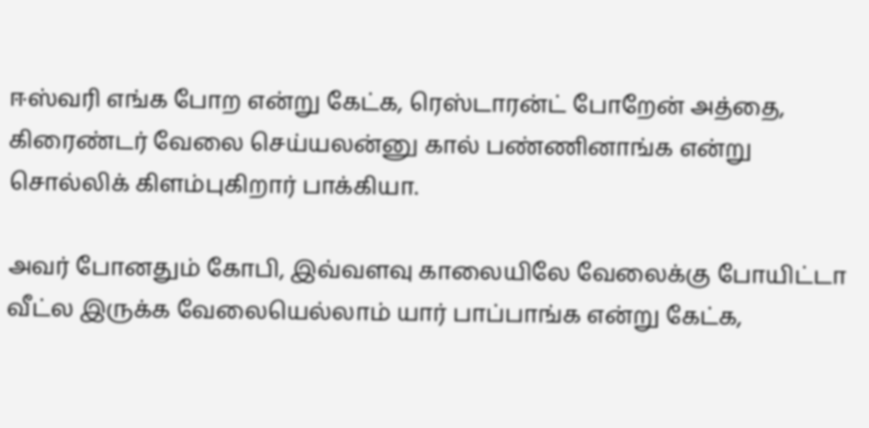ஈஸ்வரி எங்க போற என்று கேட்க, ரெஸ்டாரன்ட் போறேன் அத்தை, கிரைண்டர் வேலை செய்யலன்னு கால் பண்ணினாங்க என்று சொல்லிக் கிளம்புகிறார் பாக்கியா.

அவர் போனதும் கோபி, இவ்வளவு காலையிலே வேலைக்கு போயிட்டா வீட்ல இருக்க வேலையெல்லாம் யார் பாப்பாங்க என்று கேட்க,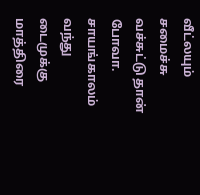வீட்லயும் சமைச்சு வச்சுட்டு தான் போவா. சாயங்காலம் வந்து டைமுக்கு மாத்திரை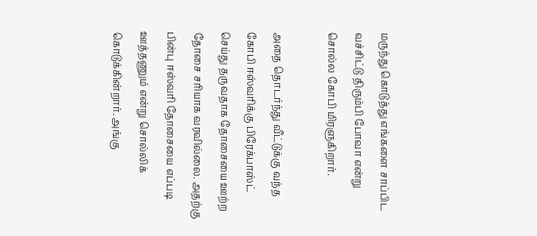மருந்து கொடுத்து எங்களை சாப்பிட வச்சிட்டு திரும்பி போவா என்று சொல்ல கோபி மிரளுகிறார்.

அதை தொடர்ந்து வீட்டுக்கு வந்த கோபி ஈஸ்வரிக்கு பிரேக்பாஸ்ட் செய்து தருவதாக தோசையை ஊற்ற தோசை சரியாக வரவில்லை. அதற்கு பின்பு ஈஸ்வரி தோசையை எப்படி ஊத்தணும் என்று சொல்லிக் கொடுக்கின்றார். அங்கு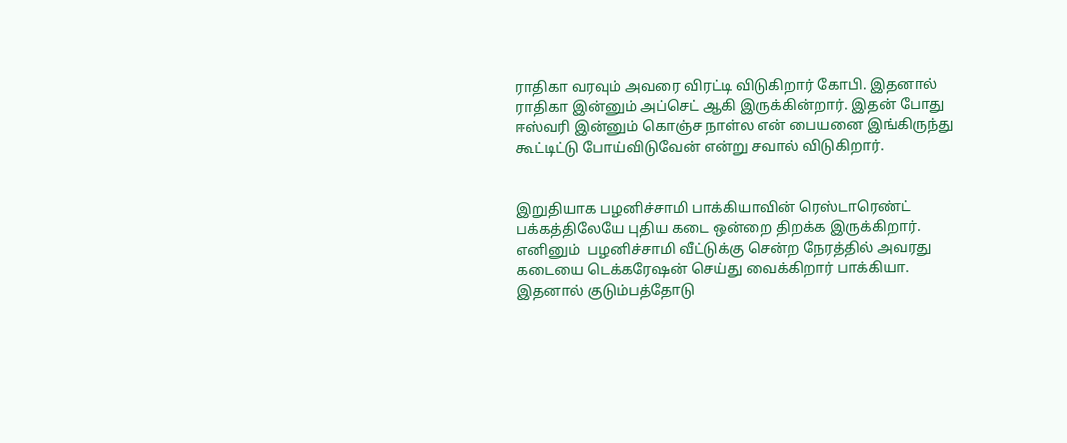ராதிகா வரவும் அவரை விரட்டி விடுகிறார் கோபி. இதனால் ராதிகா இன்னும் அப்செட் ஆகி இருக்கின்றார். இதன் போது ஈஸ்வரி இன்னும் கொஞ்ச நாள்ல என் பையனை இங்கிருந்து கூட்டிட்டு போய்விடுவேன் என்று சவால் விடுகிறார்.


இறுதியாக பழனிச்சாமி பாக்கியாவின் ரெஸ்டாரெண்ட்  பக்கத்திலேயே புதிய கடை ஒன்றை திறக்க இருக்கிறார். எனினும்  பழனிச்சாமி வீட்டுக்கு சென்ற நேரத்தில் அவரது கடையை டெக்கரேஷன் செய்து வைக்கிறார் பாக்கியா. இதனால் குடும்பத்தோடு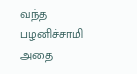வந்த பழனிச்சாமி அதை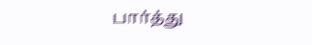பார்த்து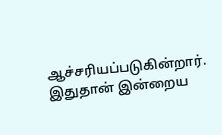ஆச்சரியப்படுகின்றார். இதுதான் இன்றைய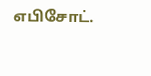எபிசோட்.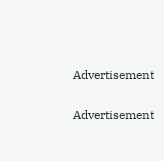Advertisement

Advertisement